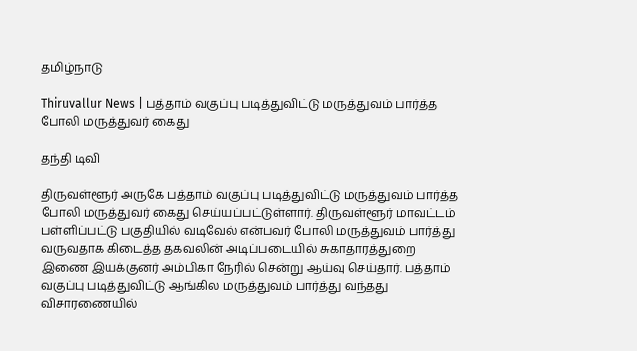தமிழ்நாடு

Thiruvallur News | பத்தாம் வகுப்பு படித்துவிட்டு மருத்துவம் பார்த்த போலி மருத்துவர் கைது

தந்தி டிவி

திருவள்ளூர் அருகே பத்தாம் வகுப்பு படித்துவிட்டு மருத்துவம் பார்த்த போலி மருத்துவர் கைது செய்யப்பட்டுள்ளார். திருவள்ளூர் மாவட்டம் பள்ளிப்பட்டு பகுதியில் வடிவேல் என்பவர் போலி மருத்துவம் பார்த்து வருவதாக கிடைத்த தகவலின் அடிப்படையில் சுகாதாரத்துறை இணை இயக்குனர் அம்பிகா நேரில் சென்று ஆய்வு செய்தார். பத்தாம் வகுப்பு படித்துவிட்டு ஆங்கில மருத்துவம் பார்த்து வந்தது விசாரணையில்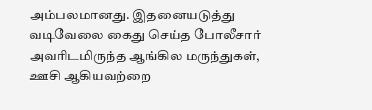அம்பலமானது. இதனையடுத்து வடிவேலை கைது செய்த போலீசார் அவரிடமிருந்த ஆங்கில மருந்துகள், ஊசி ஆகியவற்றை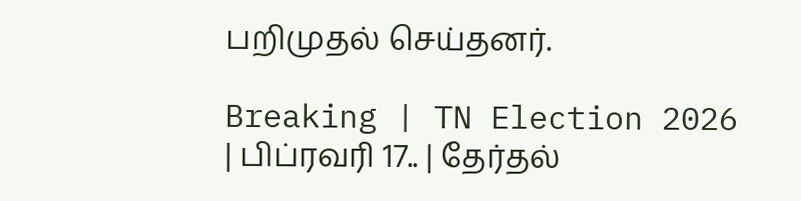பறிமுதல் செய்தனர்.

Breaking | TN Election 2026 | பிப்ரவரி 17.. | தேர்தல்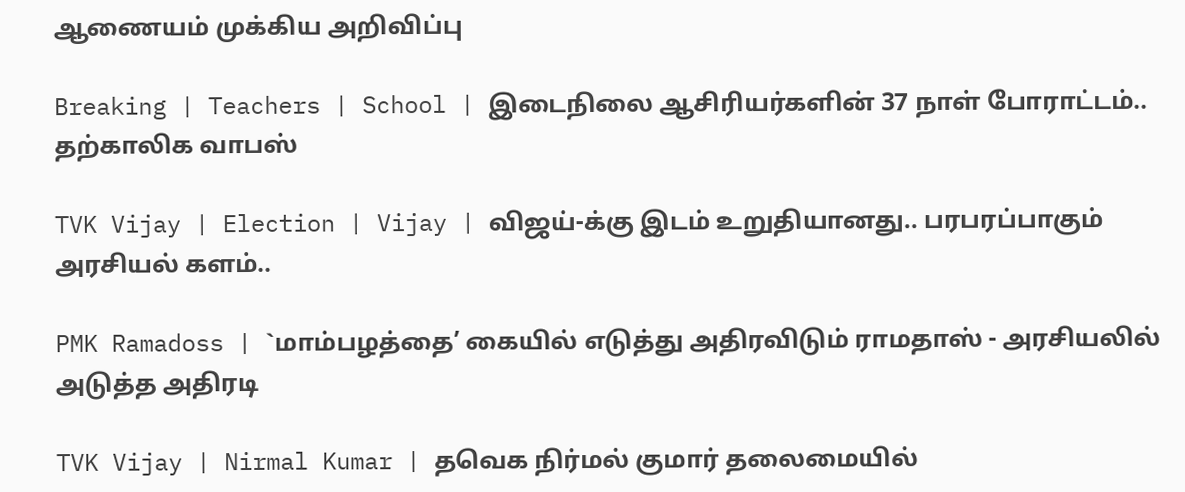ஆணையம் முக்கிய அறிவிப்பு

Breaking | Teachers | School | இடைநிலை ஆசிரியர்களின் 37 நாள் போராட்டம்.. தற்காலிக வாபஸ்

TVK Vijay | Election | Vijay | விஜய்-க்கு இடம் உறுதியானது.. பரபரப்பாகும் அரசியல் களம்..

PMK Ramadoss | `மாம்பழத்தை’ கையில் எடுத்து அதிரவிடும் ராமதாஸ் - அரசியலில் அடுத்த அதிரடி

TVK Vijay | Nirmal Kumar | தவெக நிர்மல் குமார் தலைமையில்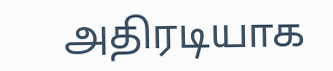அதிரடியாக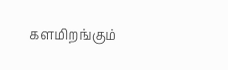களமிறங்கும்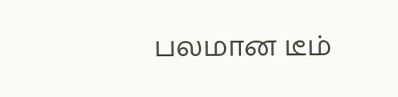பலமான டீம்